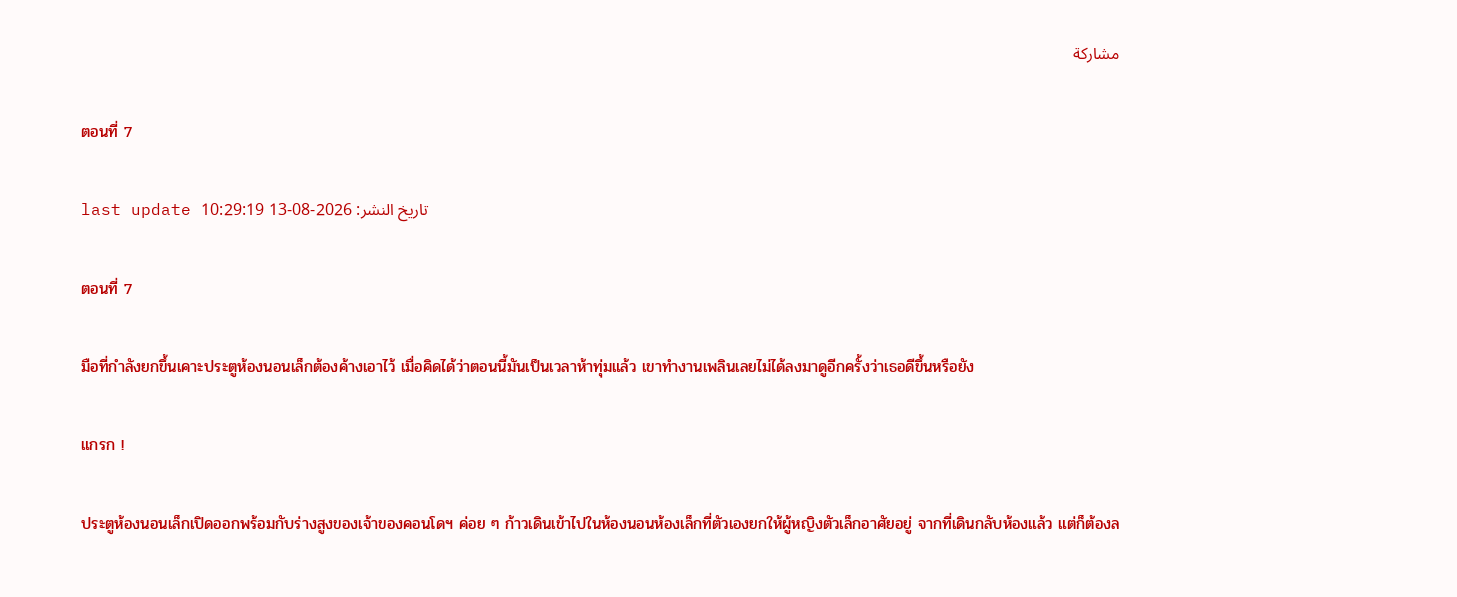مشاركة

ตอนที่ 7

last update تاريخ النشر: 2026-08-13 10:29:19

ตอนที่ 7

มือที่กำลังยกขึ้นเคาะประตูห้องนอนเล็กต้องค้างเอาไว้ เมื่อคิดได้ว่าตอนนี้มันเป็นเวลาห้าทุ่มแล้ว เขาทำงานเพลินเลยไม่ได้ลงมาดูอีกครั้งว่าเธอดีขึ้นหรือยัง

แกรก !

ประตูห้องนอนเล็กเปิดออกพร้อมกับร่างสูงของเจ้าของคอนโดฯ ค่อย ๆ ก้าวเดินเข้าไปในห้องนอนห้องเล็กที่ตัวเองยกให้ผู้หญิงตัวเล็กอาศัยอยู่ จากที่เดินกลับห้องแล้ว แต่ก็ต้องล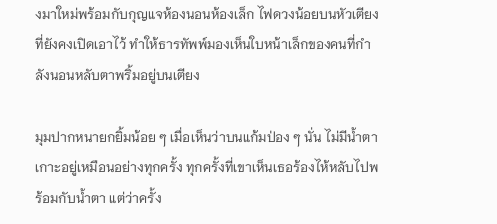งมาใหม่พร้อมกับกุญแจห้องนอนห้องเล็ก ไฟดวงน้อยบนหัวเตียงที่ยังคงเปิดเอาไว้ ทำให้ธารทัพพ์มองเห็นใบหน้าเล็กของคนที่กำลังนอนหลับตาพริ้มอยู่บนเตียง

มุมปากหนายกยิ้มน้อย ๆ เมื่อเห็นว่าบนแก้มป่อง ๆ นั่น ไม่มีน้ำตาเกาะอยู่เหมือนอย่างทุกครั้ง ทุกครั้งที่เขาเห็นเธอร้องไห้หลับไปพร้อมกับน้ำตา แต่ว่าครั้ง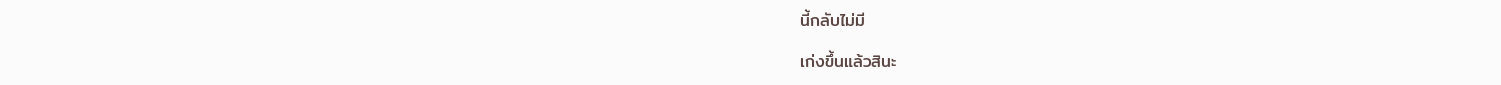นี้กลับไม่มี

เก่งขึ้นแล้วสินะ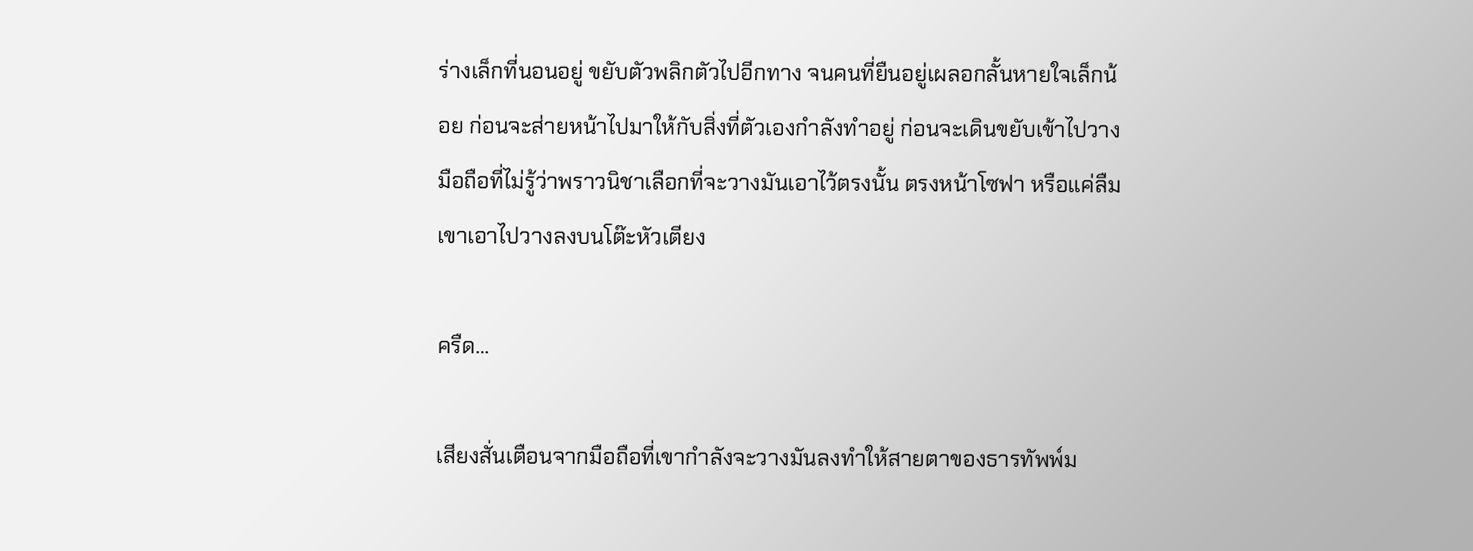ร่างเล็กที่นอนอยู่ ขยับตัวพลิกตัวไปอีกทาง จนคนที่ยืนอยู่เผลอกลั้นหายใจเล็กน้อย ก่อนจะส่ายหน้าไปมาให้กับสิ่งที่ตัวเองกำลังทำอยู่ ก่อนจะเดินขยับเข้าไปวางมือถือที่ไม่รู้ว่าพราวนิชาเลือกที่จะวางมันเอาไว้ตรงนั้น ตรงหน้าโซฟา หรือแค่ลืม เขาเอาไปวางลงบนโต๊ะหัวเตียง

ครืด…

เสียงสั่นเตือนจากมือถือที่เขากำลังจะวางมันลงทำให้สายตาของธารทัพพ์ม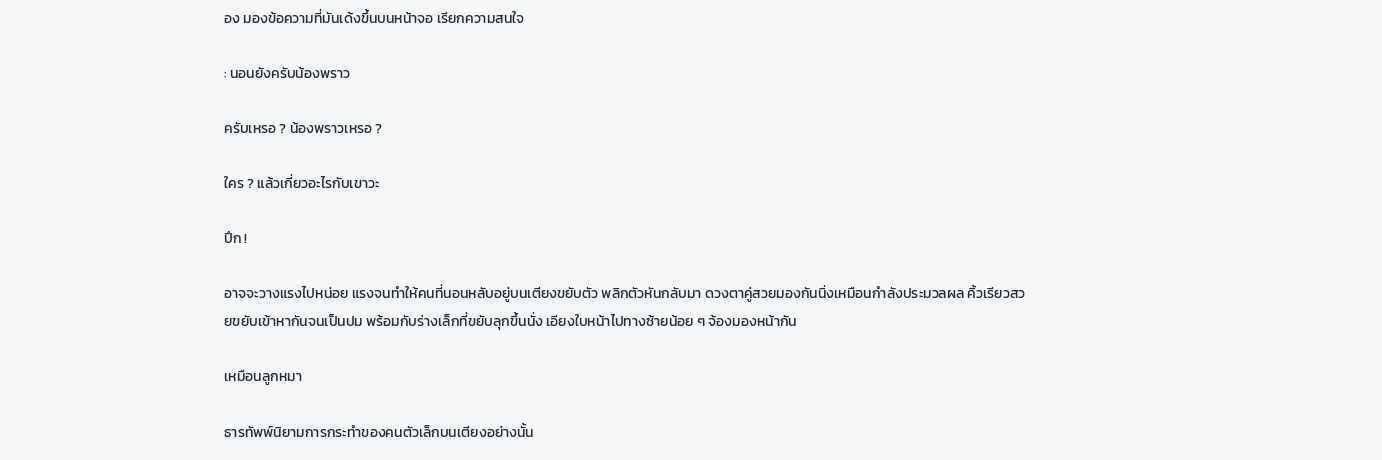อง มองข้อความที่มันเด้งขึ้นบนหน้าจอ เรียกความสนใจ

: นอนยังครับน้องพราว

ครับเหรอ ? น้องพราวเหรอ ?

ใคร ? แล้วเกี่ยวอะไรกับเขาวะ

ปึก !

อาจจะวางแรงไปหน่อย แรงจนทำให้คนที่นอนหลับอยู่บนเตียงขยับตัว พลิกตัวหันกลับมา ดวงตาคู่สวยมองกันนิ่งเหมือนกำลังประมวลผล คิ้วเรียวสวยขยับเข้าหากันจนเป็นปม พร้อมกับร่างเล็กที่ขยับลุกขึ้นนั่ง เอียงใบหน้าไปทางซ้ายน้อย ๆ จ้องมองหน้ากัน

เหมือนลูกหมา

ธารทัพพ์นิยามการกระทำของคนตัวเล็กบนเตียงอย่างนั้น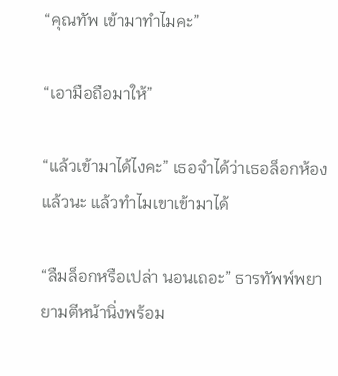“คุณทัพ เข้ามาทำไมคะ”

“เอามือถือมาให้”

“แล้วเข้ามาได้ไงคะ” เธอจำได้ว่าเธอล็อกห้องแล้วนะ แล้วทำไมเขาเข้ามาได้

“ลืมล็อกหรือเปล่า นอนเถอะ” ธารทัพพ์พยายามตีหน้านิ่งพร้อม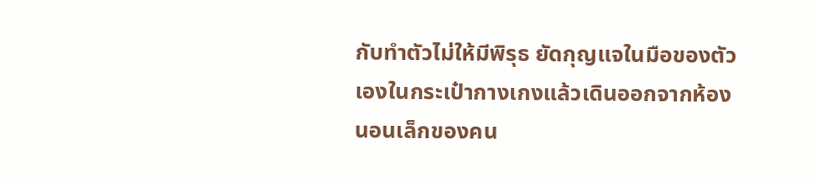กับทำตัวไม่ให้มีพิรุธ ยัดกุญแจในมือของตัวเองในกระเป๋ากางเกงแล้วเดินออกจากห้องนอนเล็กของคน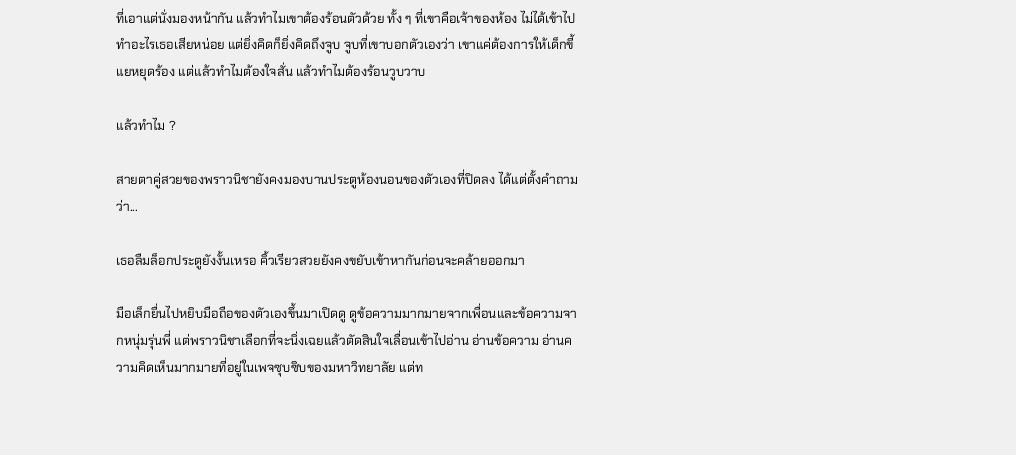ที่เอาแต่นั่งมองหน้ากัน แล้วทำไมเขาต้องร้อนตัวด้วย ทั้ง ๆ ที่เขาคือเจ้าของห้อง ไม่ได้เข้าไปทำอะไรเธอเสียหน่อย แต่ยิ่งคิดก็ยิ่งคิดถึงจูบ จูบที่เขาบอกตัวเองว่า เขาแค่ต้องการให้เด็กขี้แยหยุดร้อง แต่แล้วทำไมต้องใจสั่น แล้วทำไมต้องร้อนวูบวาบ

แล้วทำไม ?

สายตาคู่สวยของพราวนิชายังคงมองบานประตูห้องนอนของตัวเองที่ปิดลง ได้แต่ตั้งคำถามว่า...

เธอลืมล็อกประตูยังงั้นเหรอ คิ้วเรียวสวยยังคงขยับเข้าหากันก่อนจะคล้ายออกมา

มือเล็กยื่นไปหยิบมือถือของตัวเองขึ้นมาเปิดดู ดูข้อความมากมายจากเพื่อนและข้อความจากหนุ่มรุ่นพี่ แต่พราวนิชาเลือกที่จะนิ่งเฉยแล้วตัดสินใจเลื่อนเข้าไปอ่าน อ่านข้อความ อ่านความคิดเห็นมากมายที่อยู่ในเพจซุบซิบของมหาวิทยาลัย แต่ท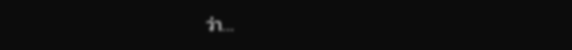ว่า…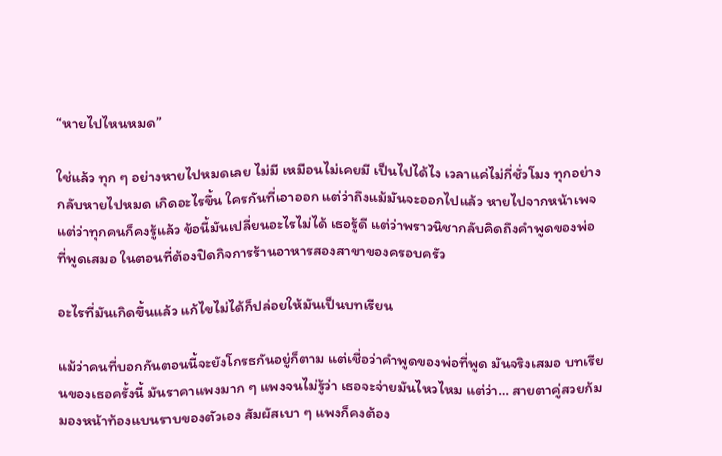“หายไปไหนหมด”

ใช่แล้ว ทุก ๆ อย่างหายไปหมดเลย ไม่มี เหมือนไม่เคยมี เป็นไปได้ไง เวลาแค่ไม่กี่ชั่วโมง ทุกอย่างกลับหายไปหมด เกิดอะไรขึ้น ใครกันที่เอาออก แต่ว่าถึงแม้มันจะออกไปแล้ว หายไปจากหน้าเพจ แต่ว่าทุกคนก็คงรู้แล้ว ข้อนี้มันเปลี่ยนอะไรไม่ได้ เธอรู้ดี แต่ว่าพราวนิชากลับคิดถึงคำพูดของพ่อที่พูดเสมอ ในตอนที่ต้องปิดกิจการร้านอาหารสองสาขาของครอบครัว

อะไรที่มันเกิดขึ้นแล้ว แก้ไขไม่ได้ก็ปล่อยให้มันเป็นบทเรียน

แม้ว่าคนที่บอกกันตอนนี้จะยังโกรธกันอยู่ก็ตาม แต่เชื่อว่าคำพูดของพ่อที่พูด มันจริงเสมอ บทเรียนของเธอครั้งนี้ มันราคาแพงมาก ๆ แพงจนไม่รู้ว่า เธอจะจ่ายมันไหวไหม แต่ว่า… สายตาคู่สวยก้มมองหน้าท้องแบนราบของตัวเอง สัมผัสเบา ๆ แพงก็คงต้อง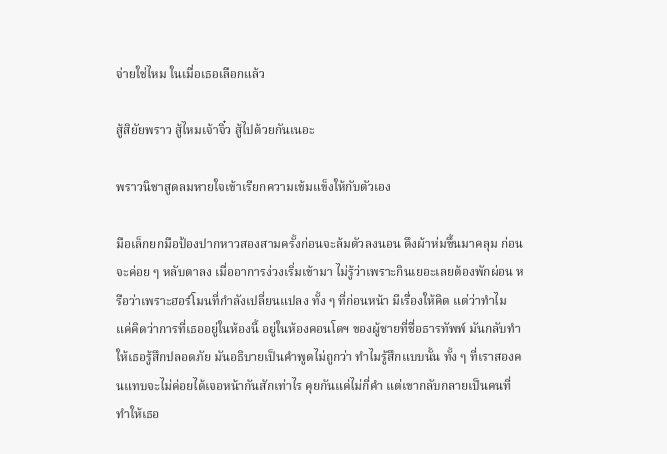จ่ายใช่ไหม ในเมื่อเธอเลือกแล้ว

สู้สิยัยพราว สู้ไหมเจ้าจิ๋ว สู้ไปด้วยกันเนอะ

พราวนิชาสูดลมหายใจเข้าเรียกความเข้มแข็งให้กับตัวเอง

มือเล็กยกมือป้องปากหาวสองสามครั้งก่อนจะล้มตัวลงนอน ดึงผ้าห่มขึ้นมาคลุม ก่อนจะค่อย ๆ หลับตาลง เมื่ออาการง่วงเริ่มเข้ามา ไม่รู้ว่าเพราะกินเยอะเลยต้องพักผ่อน หรือว่าเพราะฮอร์โมนที่กำลังเปลี่ยนแปลง ทั้ง ๆ ที่ก่อนหน้า มีเรื่องให้คิด แต่ว่าทำไม แค่คิดว่าการที่เธออยู่ในห้องนี้ อยู่ในห้องคอนโดฯ ของผู้ชายที่ชื่อธารทัพพ์ มันกลับทำให้เธอรู้สึกปลอดภัย มันอธิบายเป็นคำพูดไม่ถูกว่า ทำไมรู้สึกแบบนั้น ทั้ง ๆ ที่เราสองคนแทบจะไม่ค่อยได้เจอหน้ากันสักเท่าไร คุยกันแค่ไม่กี่คำ แต่เขากลับกลายเป็นคนที่ทำให้เธอ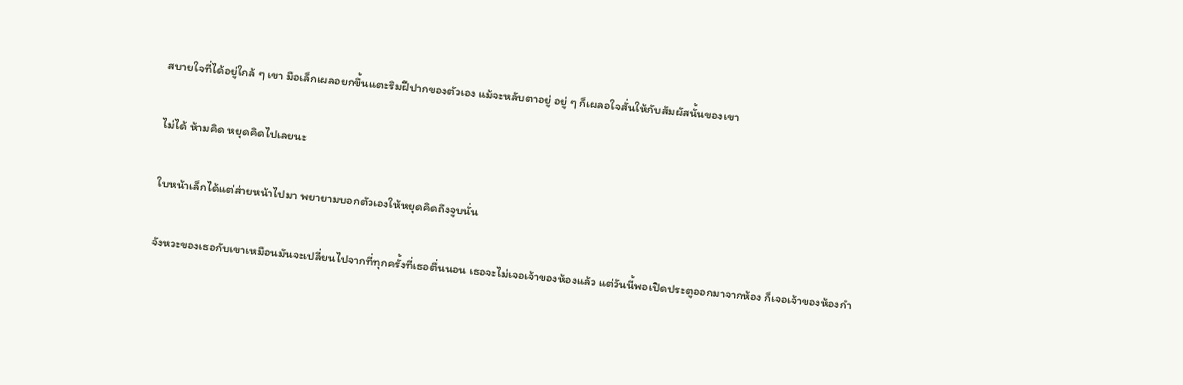สบายใจที่ได้อยู่ใกล้ ๆ เขา มือเล็กเผลอยกขึ้นแตะริมฝีปากของตัวเอง แม้จะหลับตาอยู่ อยู่ ๆ ก็เผลอใจสั่นให้กับสัมผัสนั้นของเขา

ไม่ได้ ห้ามคิด หยุดคิดไปเลยนะ

ใบหน้าเล็กได้แต่ส่ายหน้าไปมา พยายามบอกตัวเองให้หยุดคิดถึงจูบนั่น

จังหวะของเธอกับเขาเหมือนมันจะเปลี่ยนไปจากที่ทุกครั้งที่เธอตื่นนอน เธอจะไม่เจอเจ้าของห้องแล้ว แต่วันนี้พอเปิดประตูออกมาจากห้อง ก็เจอเจ้าของห้องกำ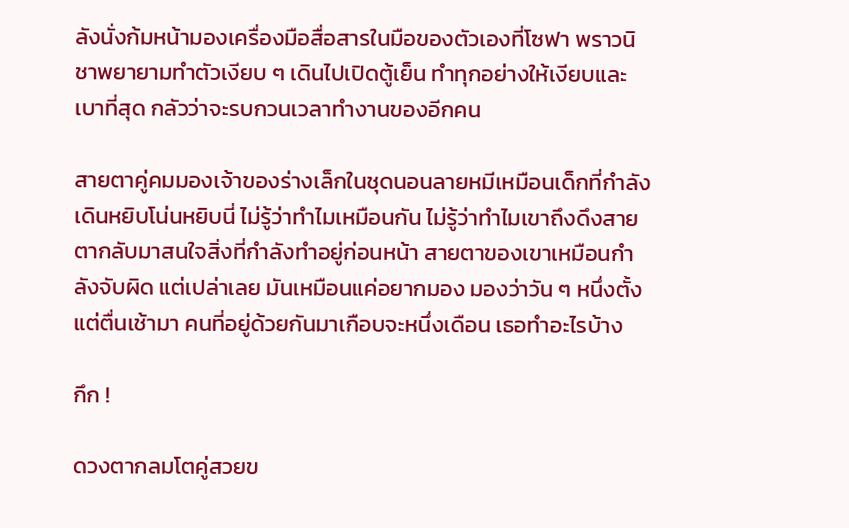ลังนั่งก้มหน้ามองเครื่องมือสื่อสารในมือของตัวเองที่โซฟา พราวนิชาพยายามทำตัวเงียบ ๆ เดินไปเปิดตู้เย็น ทำทุกอย่างให้เงียบและเบาที่สุด กลัวว่าจะรบกวนเวลาทำงานของอีกคน

สายตาคู่คมมองเจ้าของร่างเล็กในชุดนอนลายหมีเหมือนเด็กที่กำลังเดินหยิบโน่นหยิบนี่ ไม่รู้ว่าทำไมเหมือนกัน ไม่รู้ว่าทำไมเขาถึงดึงสายตากลับมาสนใจสิ่งที่กำลังทำอยู่ก่อนหน้า สายตาของเขาเหมือนกำลังจับผิด แต่เปล่าเลย มันเหมือนแค่อยากมอง มองว่าวัน ๆ หนึ่งตั้งแต่ตื่นเช้ามา คนที่อยู่ด้วยกันมาเกือบจะหนึ่งเดือน เธอทำอะไรบ้าง

กึก !

ดวงตากลมโตคู่สวยข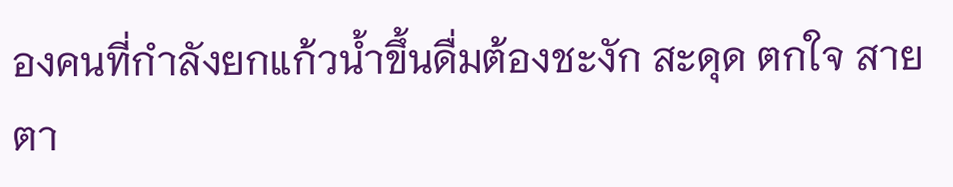องคนที่กำลังยกแก้วน้ำขึ้นดื่มต้องชะงัก สะดุด ตกใจ สายตา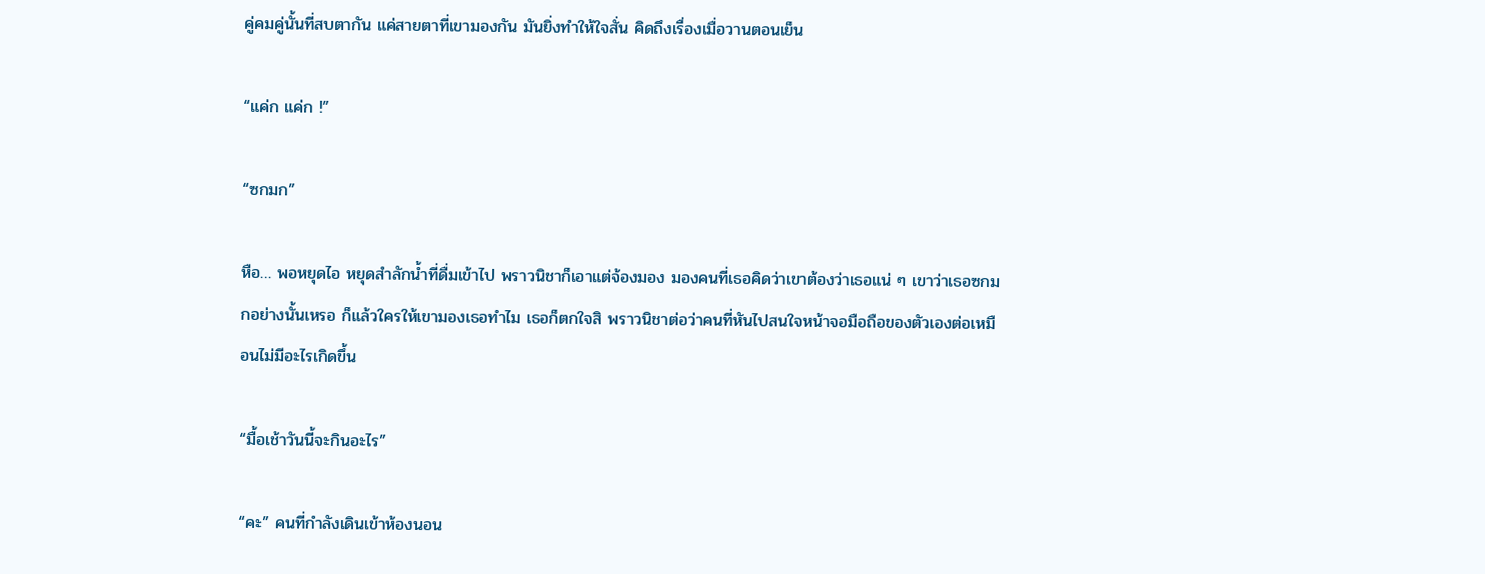คู่คมคู่นั้นที่สบตากัน แค่สายตาที่เขามองกัน มันยิ่งทำให้ใจสั่น คิดถึงเรื่องเมื่อวานตอนเย็น

“แค่ก แค่ก !”

“ซกมก”

หือ… พอหยุดไอ หยุดสำลักน้ำที่ดื่มเข้าไป พราวนิชาก็เอาแต่จ้องมอง มองคนที่เธอคิดว่าเขาต้องว่าเธอแน่ ๆ เขาว่าเธอซกมกอย่างนั้นเหรอ ก็แล้วใครให้เขามองเธอทำไม เธอก็ตกใจสิ พราวนิชาต่อว่าคนที่หันไปสนใจหน้าจอมือถือของตัวเองต่อเหมือนไม่มีอะไรเกิดขึ้น

“มื้อเช้าวันนี้จะกินอะไร”

“คะ” คนที่กำลังเดินเข้าห้องนอน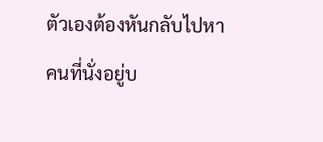ตัวเองต้องหันกลับไปหาคนที่นั่งอยู่บ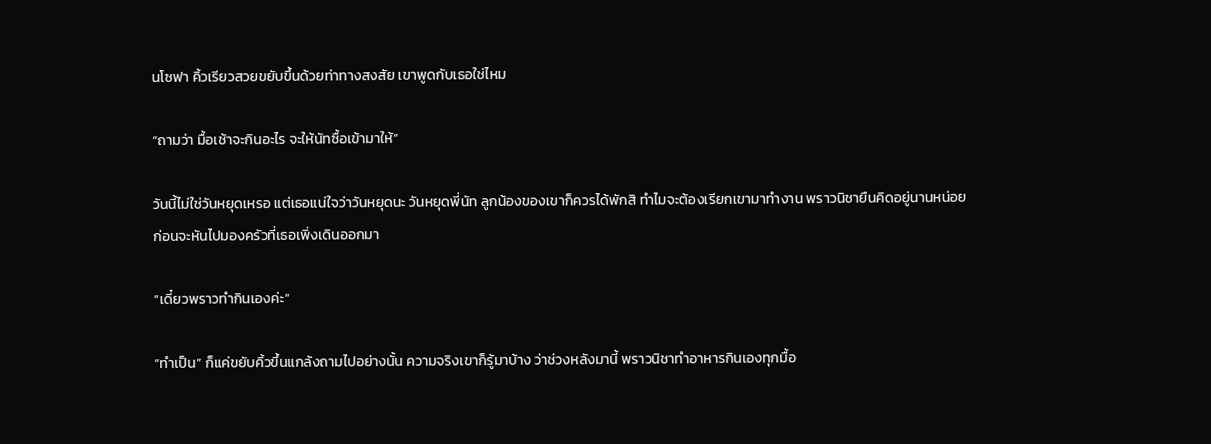นโซฟา คิ้วเรียวสวยขยับขึ้นด้วยท่าทางสงสัย เขาพูดกับเธอใช่ไหม

“ถามว่า มื้อเช้าจะกินอะไร จะให้นัทซื้อเข้ามาให้”

วันนี้ไม่ใช่วันหยุดเหรอ แต่เธอแน่ใจว่าวันหยุดนะ วันหยุดพี่นัท ลูกน้องของเขาก็ควรได้พักสิ ทำไมจะต้องเรียกเขามาทำงาน พราวนิชายืนคิดอยู่นานหน่อย ก่อนจะหันไปมองครัวที่เธอเพิ่งเดินออกมา

“เดี๋ยวพราวทำกินเองค่ะ”

“ทำเป็น” ก็แค่ขยับคิ้วขึ้นแกล้งถามไปอย่างนั้น ความจริงเขาก็รู้มาบ้าง ว่าช่วงหลังมานี้ พราวนิชาทำอาหารกินเองทุกมื้อ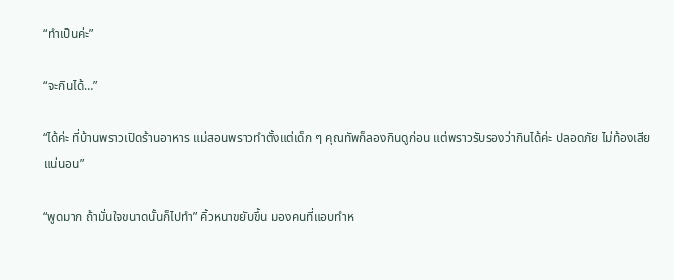“ทำเป็นค่ะ”

“จะกินได้…”

“ได้ค่ะ ที่บ้านพราวเปิดร้านอาหาร แม่สอนพราวทำตั้งแต่เด็ก ๆ คุณทัพก็ลองกินดูก่อน แต่พราวรับรองว่ากินได้ค่ะ ปลอดภัย ไม่ท้องเสียแน่นอน”

“พูดมาก ถ้ามั่นใจขนาดนั้นก็ไปทำ” คิ้วหนาขยับขึ้น มองคนที่แอบทำห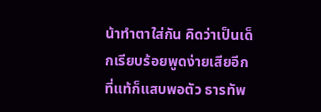น้าทำตาใส่กัน คิดว่าเป็นเด็กเรียบร้อยพูดง่ายเสียอีก ที่แท้ก็แสบพอตัว ธารทัพ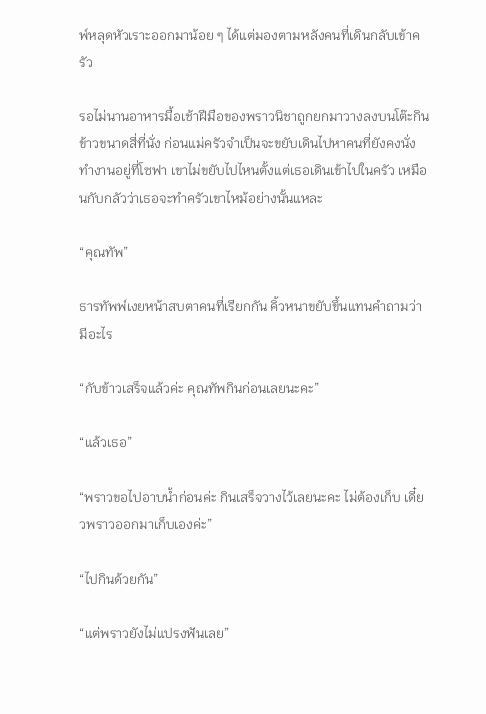พ์หลุดหัวเราะออกมาน้อย ๆ ได้แต่มองตามหลังคนที่เดินกลับเข้าครัว

รอไม่นานอาหารมื้อเช้าฝีมือของพราวนิชาถูกยกมาวางลงบนโต๊ะกินข้าวขนาดสี่ที่นั่ง ก่อนแม่ครัวจำเป็นจะขยับเดินไปหาคนที่ยังคงนั่งทำงานอยู่ที่โซฟา เขาไม่ขยับไปไหนตั้งแต่เธอเดินเข้าไปในครัว เหมือนกับกลัวว่าเธอจะทำครัวเขาไหม้อย่างนั้นแหละ

“คุณทัพ”

ธารทัพพ์เงยหน้าสบตาคนที่เรียกกัน คิ้วหนาขยับขึ้นแทนคำถามว่ามีอะไร

“กับข้าวเสร็จแล้วค่ะ คุณทัพกินก่อนเลยนะคะ”

“แล้วเธอ”

“พราวขอไปอาบน้ำก่อนค่ะ กินเสร็จวางไว้เลยนะคะ ไม่ต้องเก็บ เดี๋ยวพราวออกมาเก็บเองค่ะ”

“ไปกินด้วยกัน”

“แต่พราวยังไม่แปรงฟันเลย”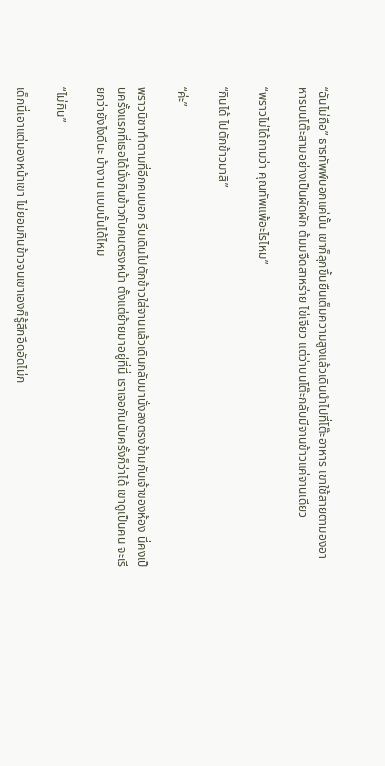“ฉันไม่ถือ” ธารทัพพ์บอกแค่นั้น เขาก็ลุกขึ้นยืนเต็มความสูงแล้วเดินนำไปที่โต๊ะอาหาร เขาใช้สายตามองอาหารบนโต๊ะสามอย่างเป็นผัดผัก ต้มมจืดสาหร่าย ไข่เจียว แต่ว่าบนโต๊ะกลับมีจานข้าวแค่จานเดียว

“พราวไม่ได้ถามว่า คุณทัพแพ้อะไรไหม”

“กินได้ ไปตักข้าวมาสิ”

“ค่ะ”

พราวนิชาทำตามที่อีกคนบอก รีบเดินไปตักข้าวใส่จานแล้วเดินกลับมานั่งลงตรงข้ามกับเจ้าของห้อง นี่คงเป็นครั้งแรกที่เธอได้นั่งกินข้าวกับคนตรงหน้า ตั้งแต่ย้ายมาอยู่ที่นี่ เราเจอกันนับครั้งก็ว่าได้ เขาดูเป็นคน จะเรียกว่ายังไงดีนะ บ้างาน แบบนั้นได้ไหม

“ไม่กิน”

เด็กนี่เอาแต่มองหน้าเขา ไม่ยอมกินข้าวจนเขาเองก็รู้สึกอึดอัดไม่ก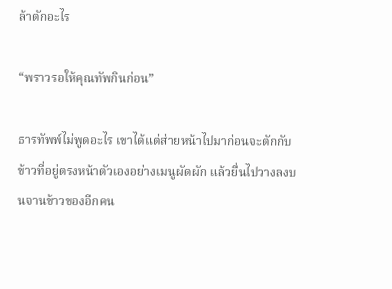ล้าตักอะไร

“พราวรอให้คุณทัพกินก่อน”

ธารทัพพ์ไม่พูดอะไร เขาได้แต่ส่ายหน้าไปมาก่อนจะตักกับข้าวที่อยู่ตรงหน้าตัวเองอย่างเมนูผัดผัก แล้วยื่นไปวางลงบนจานข้าวของอีกคน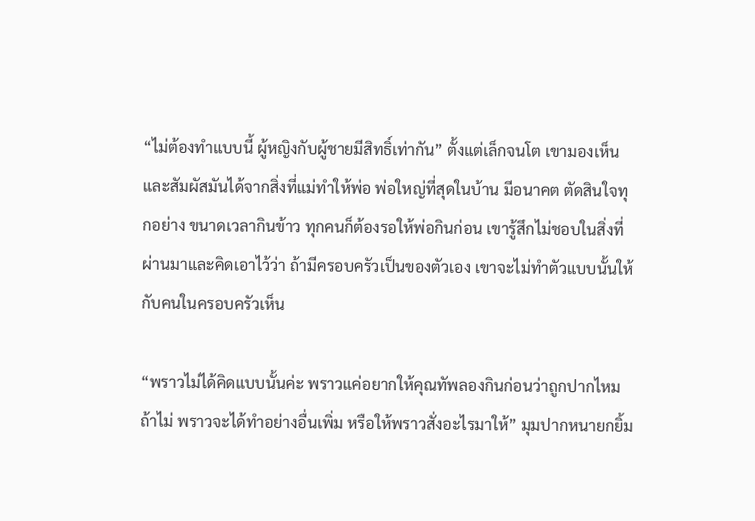“ไม่ต้องทำแบบนี้ ผู้หญิงกับผู้ชายมีสิทธิ์เท่ากัน” ตั้งแต่เล็กจนโต เขามองเห็นและสัมผัสมันได้จากสิ่งที่แม่ทำให้พ่อ พ่อใหญ่ที่สุดในบ้าน มีอนาคต ตัดสินใจทุกอย่าง ขนาดเวลากินข้าว ทุกคนก็ต้องรอให้พ่อกินก่อน เขารู้สึกไม่ชอบในสิ่งที่ผ่านมาและคิดเอาไว้ว่า ถ้ามีครอบครัวเป็นของตัวเอง เขาจะไม่ทำตัวแบบนั้นให้กับคนในครอบครัวเห็น

“พราวไม่ได้คิดแบบนั้นค่ะ พราวแค่อยากให้คุณทัพลองกินก่อนว่าถูกปากไหม ถ้าไม่ พราวจะได้ทำอย่างอื่นเพิ่ม หรือให้พราวสั่งอะไรมาให้” มุมปากหนายกยิ้ม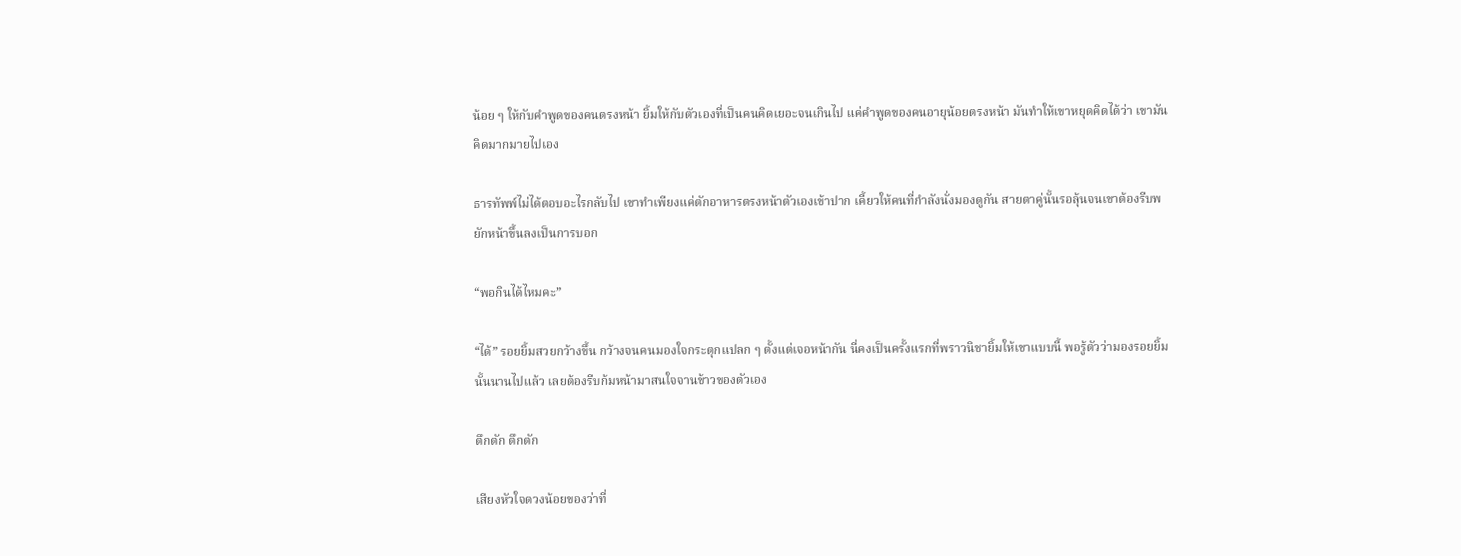น้อย ๆ ให้กับคำพูดของคนตรงหน้า ยิ้มให้กับตัวเองที่เป็นคนคิดเยอะจนเกินไป แค่คำพูดของคนอายุน้อยตรงหน้า มันทำให้เขาหยุดคิดได้ว่า เขามันคิดมากมายไปเอง

ธารทัพพ์ไม่ได้ตอบอะไรกลับไป เขาทำเพียงแค่ตักอาหารตรงหน้าตัวเองเข้าปาก เคี้ยวให้คนที่กำลังนั่งมองดูกัน สายตาคู่นั้นรอลุ้นจนเขาต้องรีบพยักหน้าขึ้นลงเป็นการบอก

“พอกินได้ไหมคะ”

“ได้” รอยยิ้มสวยกว้างขึ้น กว้างจนคนมองใจกระตุกแปลก ๆ ตั้งแต่เจอหน้ากัน นี่คงเป็นครั้งแรกที่พราวนิชายิ้มให้เขาแบบนี้ พอรู้ตัวว่ามองรอยยิ้มนั้นนานไปแล้ว เลยต้องรีบก้มหน้ามาสนใจจานข้าวของตัวเอง

ตึกตัก ตึกตัก

เสียงหัวใจดวงน้อยของว่าที่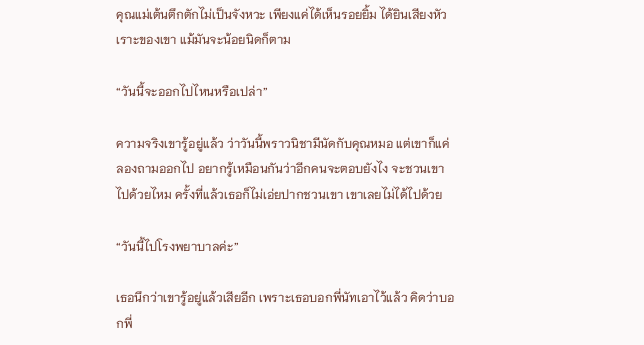คุณแม่เต้นตึกตักไม่เป็นจังหวะ เพียงแค่ได้เห็นรอยยิ้ม ได้ยินเสียงหัวเราะของเขา แม้มันจะน้อยนิดก็ตาม

“วันนี้จะออกไปไหนหรือเปล่า”

ความจริงเขารู้อยู่แล้ว ว่าวันนี้พราวนิชามีนัดกับคุณหมอ แต่เขาก็แค่ลองถามออกไป อยากรู้เหมือนกันว่าอีกคนจะตอบยังไง จะชวนเขาไปด้วยไหม ครั้งที่แล้วเธอก็ไม่เอ่ยปากชวนเขา เขาเลยไม่ได้ไปด้วย

“วันนี้ไปโรงพยาบาลค่ะ”

เธอนึกว่าเขารู้อยู่แล้วเสียอีก เพราะเธอบอกพี่นัทเอาไว้แล้ว คิดว่าบอกพี่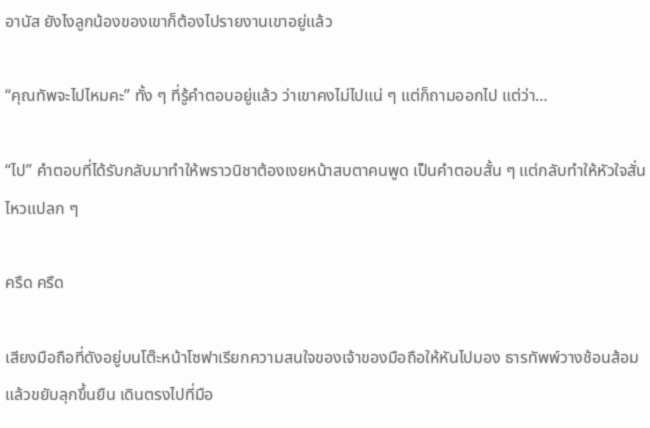อานัส ยังไงลูกน้องของเขาก็ต้องไปรายงานเขาอยู่แล้ว

“คุณทัพจะไปไหมคะ” ทั้ง ๆ ที่รู้คำตอบอยู่แล้ว ว่าเขาคงไม่ไปแน่ ๆ แต่ก็ถามออกไป แต่ว่า…

“ไป” คำตอบที่ได้รับกลับมาทำให้พราวนิชาต้องเงยหน้าสบตาคนพูด เป็นคำตอบสั้น ๆ แต่กลับทำให้หัวใจสั่นไหวแปลก ๆ

ครืด ครืด

เสียงมือถือที่ดังอยู่บนโต๊ะหน้าโซฟาเรียกความสนใจของเจ้าของมือถือให้หันไปมอง ธารทัพพ์วางช้อนส้อมแล้วขยับลุกขึ้นยืน เดินตรงไปที่มือ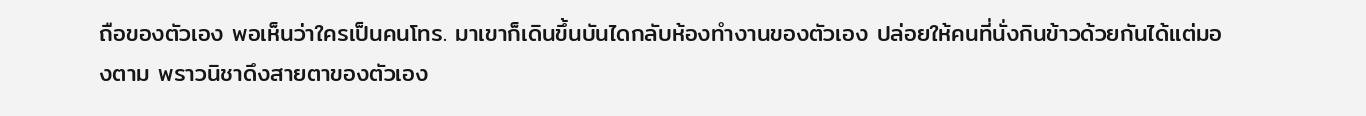ถือของตัวเอง พอเห็นว่าใครเป็นคนโทร. มาเขาก็เดินขึ้นบันไดกลับห้องทำงานของตัวเอง ปล่อยให้คนที่นั่งกินข้าวด้วยกันได้แต่มองตาม พราวนิชาดึงสายตาของตัวเอง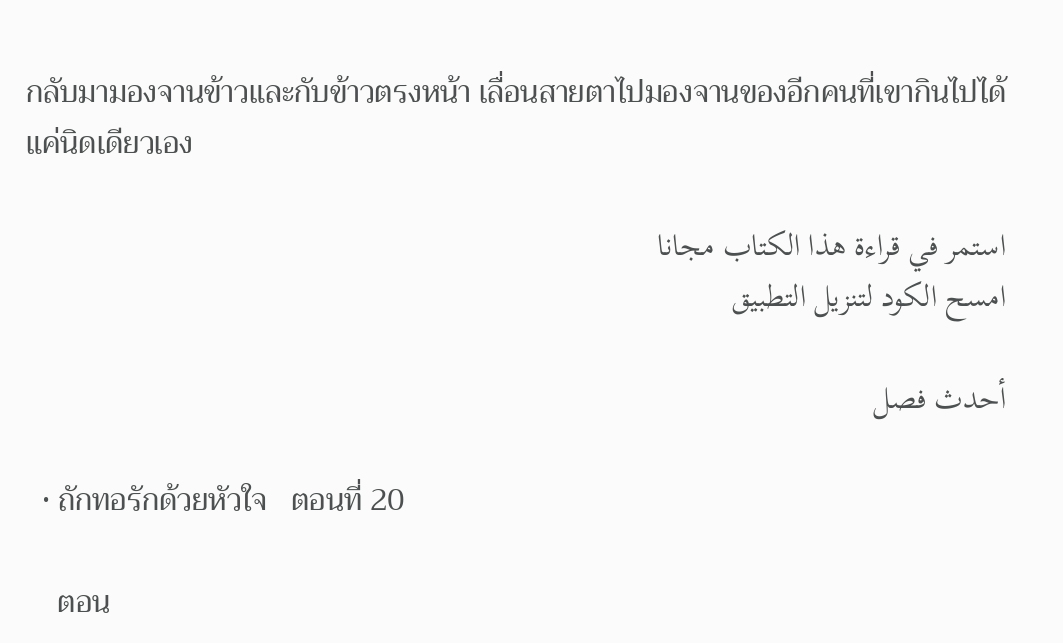กลับมามองจานข้าวและกับข้าวตรงหน้า เลื่อนสายตาไปมองจานของอีกคนที่เขากินไปได้แค่นิดเดียวเอง

استمر في قراءة هذا الكتاب مجانا
امسح الكود لتنزيل التطبيق

أحدث فصل

  • ถักทอรักด้วยหัวใจ   ตอนที่ 20

    ตอน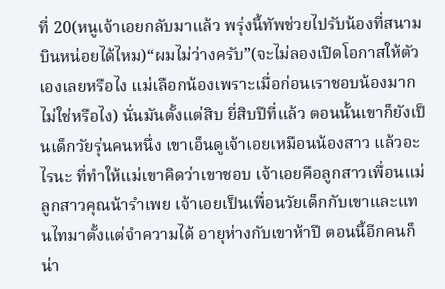ที่ 20(หนูเจ้าเอยกลับมาแล้ว พรุ่งนี้ทัพช่วยไปรับน้องที่สนามบินหน่อยได้ไหม)“ผมไม่ว่างครับ”(จะไม่ลองเปิดโอกาสให้ตัวเองเลยหรือไง แม่เลือกน้องเพราะเมื่อก่อนเราชอบน้องมากไม่ใช่หรือไง) นั่นมันตั้งแต่สิบ ยี่สิบปีที่แล้ว ตอนนั้นเขาก็ยังเป็นเด็กวัยรุ่นคนหนึ่ง เขาเอ็นดูเจ้าเอยเหมือนน้องสาว แล้วอะไรนะ ที่ทำให้แม่เขาคิดว่าเขาชอบ เจ้าเอยคือลูกสาวเพื่อนแม่ ลูกสาวคุณน้ารำเพย เจ้าเอยเป็นเพื่อนวัยเด็กกับเขาและแทนไทมาตั้งแต่จำความได้ อายุห่างกับเขาห้าปี ตอนนี้อีกคนก็น่า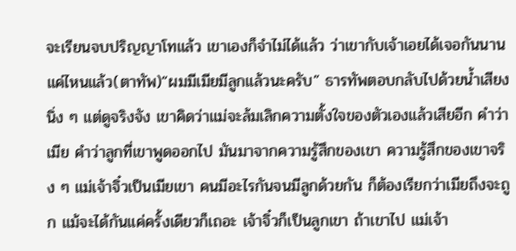จะเรียนจบปริญญาโทแล้ว เขาเองก็จำไม่ได้แล้ว ว่าเขากับเจ้าเอยได้เจอกันนานแค่ไหนแล้ว(ตาทัพ)“ผมมีเมียมีลูกแล้วนะครับ” ธารทัพตอบกลับไปด้วยน้ำเสียงนิ่ง ๆ แต่ดูจริงจัง เขาคิดว่าแม่จะล้มเลิกความตั้งใจของตัวเองแล้วเสียอีก คำว่าเมีย คำว่าลูกที่เขาพูดออกไป มันมาจากความรู้สึกของเขา ความรู้สึกของเขาจริง ๆ แม่เจ้าจิ๋วเป็นเมียเขา คนมีอะไรกันจนมีลูกด้วยกัน ก็ต้องเรียกว่าเมียถึงจะถูก แม้จะได้กันแค่ครั้งเดียวก็เถอะ เจ้าจิ๋วก็เป็นลูกเขา ถ้าเขาไป แม่เจ้า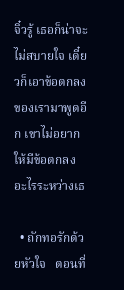จิ๋วรู้ เธอก็น่าจะไม่สบายใจ เดี๋ยวก็เอาข้อตกลงของเรามาพูดอีก เขาไม่อยากให้มีข้อตกลงอะไรระหว่างเธ

  • ถักทอรักด้วยหัวใจ   ตอนที่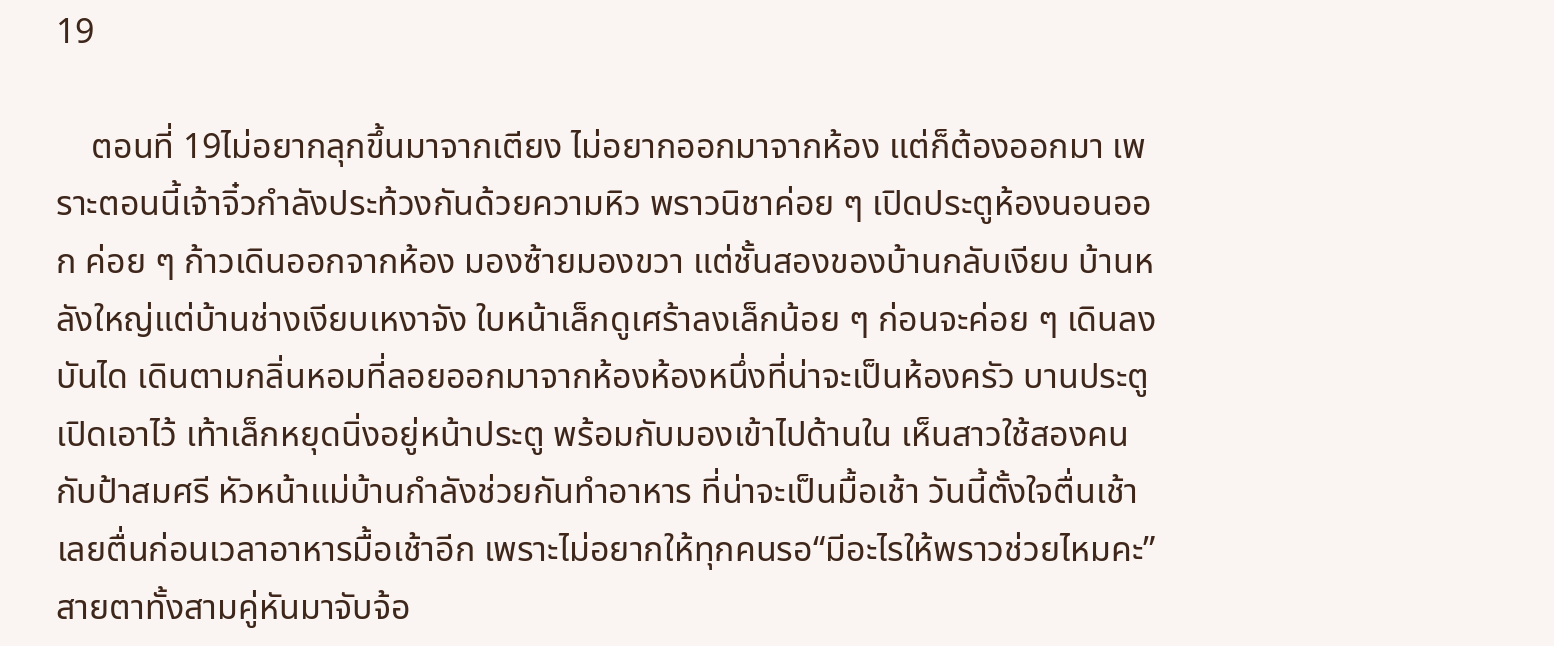19

    ตอนที่ 19ไม่อยากลุกขึ้นมาจากเตียง ไม่อยากออกมาจากห้อง แต่ก็ต้องออกมา เพราะตอนนี้เจ้าจิ๋วกำลังประท้วงกันด้วยความหิว พราวนิชาค่อย ๆ เปิดประตูห้องนอนออก ค่อย ๆ ก้าวเดินออกจากห้อง มองซ้ายมองขวา แต่ชั้นสองของบ้านกลับเงียบ บ้านหลังใหญ่แต่บ้านช่างเงียบเหงาจัง ใบหน้าเล็กดูเศร้าลงเล็กน้อย ๆ ก่อนจะค่อย ๆ เดินลงบันได เดินตามกลิ่นหอมที่ลอยออกมาจากห้องห้องหนึ่งที่น่าจะเป็นห้องครัว บานประตูเปิดเอาไว้ เท้าเล็กหยุดนิ่งอยู่หน้าประตู พร้อมกับมองเข้าไปด้านใน เห็นสาวใช้สองคนกับป้าสมศรี หัวหน้าแม่บ้านกำลังช่วยกันทำอาหาร ที่น่าจะเป็นมื้อเช้า วันนี้ตั้งใจตื่นเช้าเลยตื่นก่อนเวลาอาหารมื้อเช้าอีก เพราะไม่อยากให้ทุกคนรอ“มีอะไรให้พราวช่วยไหมคะ”สายตาทั้งสามคู่หันมาจับจ้อ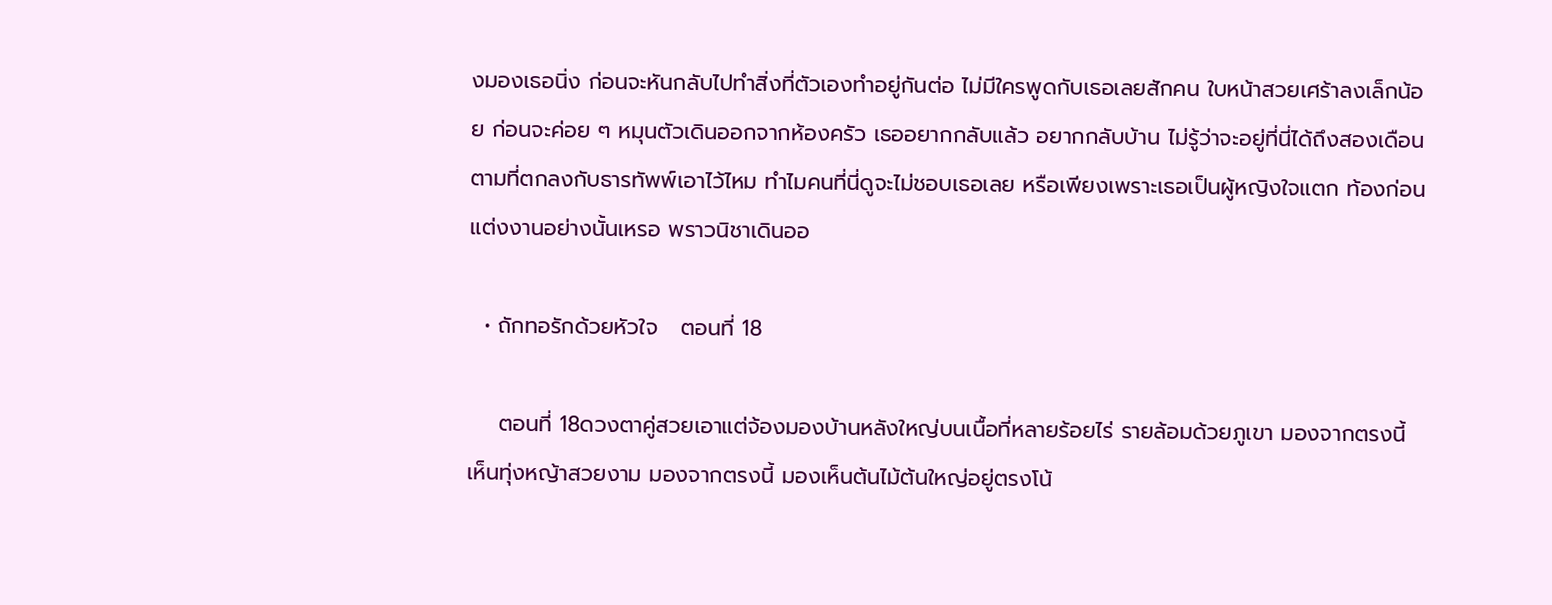งมองเธอนิ่ง ก่อนจะหันกลับไปทำสิ่งที่ตัวเองทำอยู่กันต่อ ไม่มีใครพูดกับเธอเลยสักคน ใบหน้าสวยเศร้าลงเล็กน้อย ก่อนจะค่อย ๆ หมุนตัวเดินออกจากห้องครัว เธออยากกลับแล้ว อยากกลับบ้าน ไม่รู้ว่าจะอยู่ที่นี่ได้ถึงสองเดือนตามที่ตกลงกับธารทัพพ์เอาไว้ไหม ทำไมคนที่นี่ดูจะไม่ชอบเธอเลย หรือเพียงเพราะเธอเป็นผู้หญิงใจแตก ท้องก่อนแต่งงานอย่างนั้นเหรอ พราวนิชาเดินออ

  • ถักทอรักด้วยหัวใจ   ตอนที่ 18

    ตอนที่ 18ดวงตาคู่สวยเอาแต่จ้องมองบ้านหลังใหญ่บนเนื้อที่หลายร้อยไร่ รายล้อมด้วยภูเขา มองจากตรงนี้เห็นทุ่งหญ้าสวยงาม มองจากตรงนี้ มองเห็นต้นไม้ต้นใหญ่อยู่ตรงโน้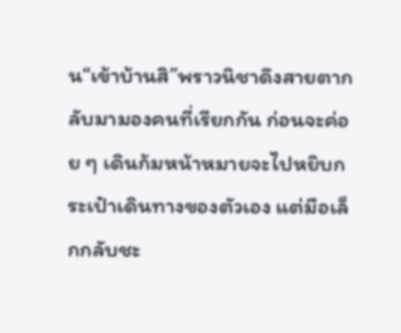น“เข้าบ้านสิ”พราวนิชาดึงสายตากลับมามองคนที่เรียกกัน ก่อนจะค่อย ๆ เดินก้มหน้าหมายจะไปหยิบกระเป๋าเดินทางของตัวเอง แต่มือเล็กกลับชะ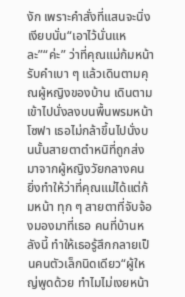งัก เพราะคำสั่งที่แสนจะนิ่งเงียบนั่น“เอาไว้นั่นแหละ”“ค่ะ” ว่าที่คุณแม่ก้มหน้ารับคำเบา ๆ แล้วเดินตามคุณผู้หญิงของบ้าน เดินตามเข้าไปนั่งลงบนพื้นพรมหน้าโซฟา เธอไม่กล้าขึ้นไปนั่งบนนั้นสายตาตำหนิที่ถูกส่งมาจากผู้หญิงวัยกลางคน ยิ่งทำให้ว่าที่คุณแม่ได้แต่ก้มหน้า ทุก ๆ สายตาที่จับจ้องมองมาที่เธอ คนที่บ้านหลังนี้ ทำให้เธอรู้สึกกลายเป็นคนตัวเล็กนิดเดียว“ผู้ใหญ่พูดด้วย ทำไมไม่เงยหน้า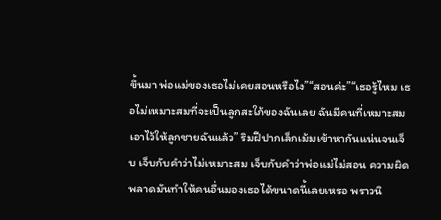ขึ้นมา พ่อแม่ของเธอไม่เคยสอนหรือไง”“สอนค่ะ”“เธอรู้ไหม เธอไม่เหมาะสมที่จะเป็นลูกสะใภ้ของฉันเลย ฉันมีคนที่เหมาะสมเอาไว้ให้ลูกชายฉันแล้ว” ริมฝีปากเล็กเม้มเข้าหากันแน่นจนเจ็บ เจ็บกับคำว่าไม่เหมาะสม เจ็บกับคำว่าพ่อแม่ไม่สอน ความผิดพลาดมันทำให้คนอื่นมองเธอได้ขนาดนี้เลยเหรอ พราวนิ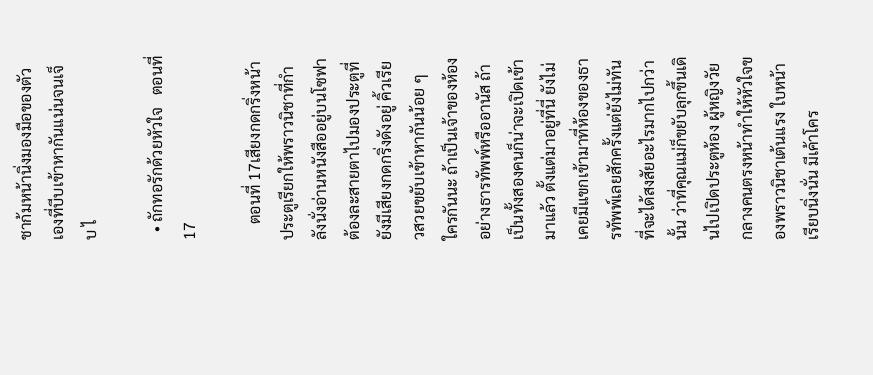ชาก้มหน้านิ่งมองมือของตัวเองที่บีบเข้าหากันแน่นจนเจ็บ ไ

  • ถักทอรักด้วยหัวใจ   ตอนที่ 17

    ตอนที่ 17เสียงกดกริ่งหน้าประตูเรียกให้พราวนิชาที่กำลังนั่งอ่านหนังสืออยู่บนโซฟาต้องละสายตาไปมองประตูที่ยังมีเสียงกดกริ่งดังอยู่ คิ้วเรียวสวยขยับเข้าหากันน้อย ๆ ใครกันนะ ถ้าเป็นเจ้าของห้องอย่างธารทัพพ์หรืออานัส ถ้าเป็นทั้งสองคนก็น่าจะเปิดเข้ามาแล้ว ตั้งแต่มาอยู่ที่นี่ ยังไม่เคยมีแขกเข้ามาที่ห้องของธารทัพพ์เลยสักครั้งแต่ยังไม่ทันที่จะได้สงสัยอะไรมากไปกว่านั้น ว่าที่คุณแม่ก็ขยับลุกขึ้นเดินไปเปิดประตูห้อง ผู้หญิงวัยกลางคนตรงหน้าทำให้หัวใจของพราวนิชาเต้นแรง ใบหน้าเรียบนิ่งนั่น มีเค้าโคร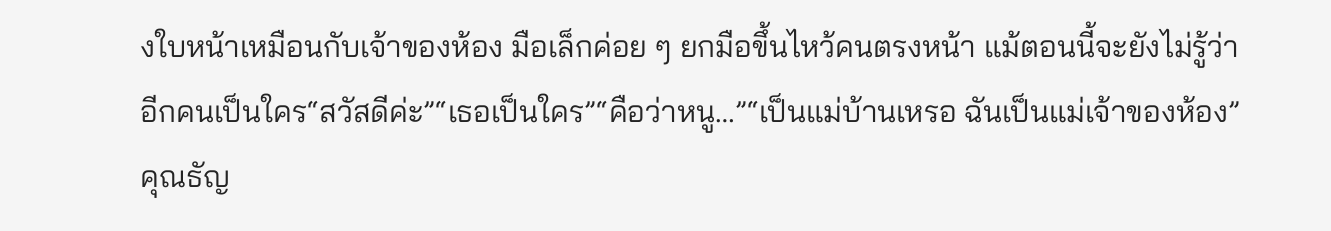งใบหน้าเหมือนกับเจ้าของห้อง มือเล็กค่อย ๆ ยกมือขึ้นไหว้คนตรงหน้า แม้ตอนนี้จะยังไม่รู้ว่าอีกคนเป็นใคร“สวัสดีค่ะ”“เธอเป็นใคร”“คือว่าหนู…”“เป็นแม่บ้านเหรอ ฉันเป็นแม่เจ้าของห้อง” คุณธัญ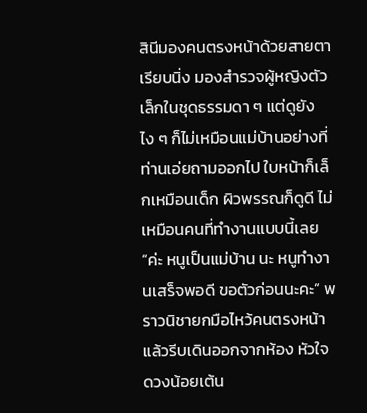สินีมองคนตรงหน้าด้วยสายตาเรียบนิ่ง มองสำรวจผู้หญิงตัวเล็กในชุดธรรมดา ๆ แต่ดูยังไง ๆ ก็ไม่เหมือนแม่บ้านอย่างที่ท่านเอ่ยถามออกไป ใบหน้าก็เล็กเหมือนเด็ก ผิวพรรณก็ดูดี ไม่เหมือนคนที่ทำงานแบบนี้เลย“ค่ะ หนูเป็นแม่บ้าน นะ หนูทำงานเสร็จพอดี ขอตัวก่อนนะคะ” พราวนิชายกมือไหว้คนตรงหน้าแล้วรีบเดินออกจากห้อง หัวใจดวงน้อยเต้น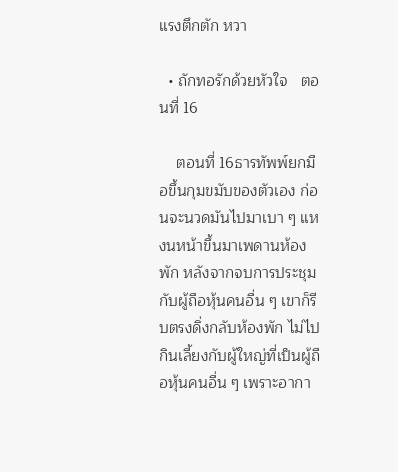แรงตึกตัก หวา

  • ถักทอรักด้วยหัวใจ   ตอนที่ 16

    ตอนที่ 16ธารทัพพ์ยกมือขึ้นกุมขมับของตัวเอง ก่อนจะนวดมันไปมาเบา ๆ แหงนหน้าขึ้นมาเพดานห้องพัก หลังจากจบการประชุมกับผู้ถือหุ้นคนอื่น ๆ เขาก็รีบตรงดิ่งกลับห้องพัก ไม่ไปกินเลี้ยงกับผู้ใหญ่ที่เป็นผู้ถือหุ้นคนอื่น ๆ เพราะอากา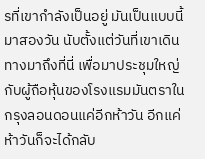รที่เขากำลังเป็นอยู่ มันเป็นแบบนี้มาสองวัน นับตั้งแต่วันที่เขาเดินทางมาถึงที่นี่ เพื่อมาประชุมใหญ่กับผู้ถือหุ้นของโรงแรมมันตราในกรุงลอนดอนแค่อีกห้าวัน อีกแค่ห้าวันก็จะได้กลับ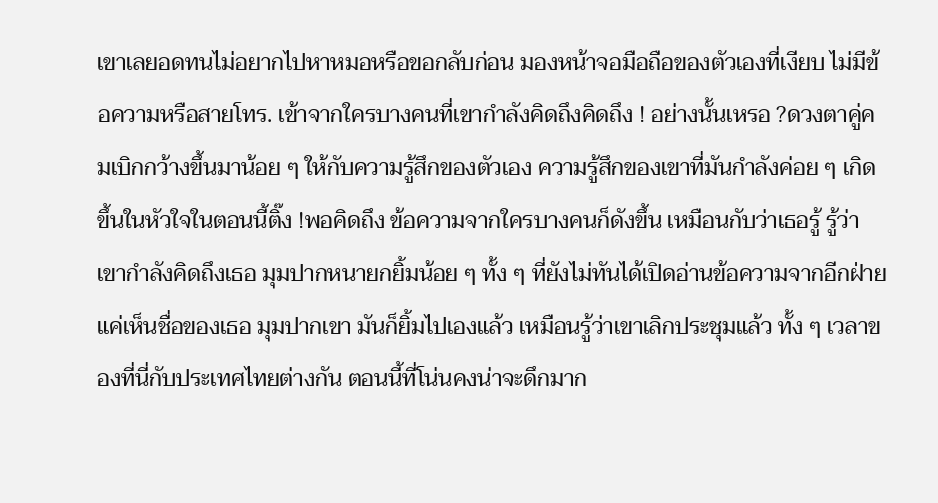เขาเลยอดทนไม่อยากไปหาหมอหรือขอกลับก่อน มองหน้าจอมือถือของตัวเองที่เงียบ ไม่มีข้อความหรือสายโทร. เข้าจากใครบางคนที่เขากำลังคิดถึงคิดถึง ! อย่างนั้นเหรอ ?ดวงตาคู่คมเบิกกว้างขึ้นมาน้อย ๆ ให้กับความรู้สึกของตัวเอง ความรู้สึกของเขาที่มันกำลังค่อย ๆ เกิดขึ้นในหัวใจในตอนนี้ติ๊ง !พอคิดถึง ข้อความจากใครบางคนก็ดังขึ้น เหมือนกับว่าเธอรู้ รู้ว่าเขากำลังคิดถึงเธอ มุมปากหนายกยิ้มน้อย ๆ ทั้ง ๆ ที่ยังไม่ทันได้เปิดอ่านข้อความจากอีกฝ่าย แค่เห็นชื่อของเธอ มุมปากเขา มันก็ยิ้มไปเองแล้ว เหมือนรู้ว่าเขาเลิกประชุมแล้ว ทั้ง ๆ เวลาของที่นี่กับประเทศไทยต่างกัน ตอนนี้ที่โน่นคงน่าจะดึกมาก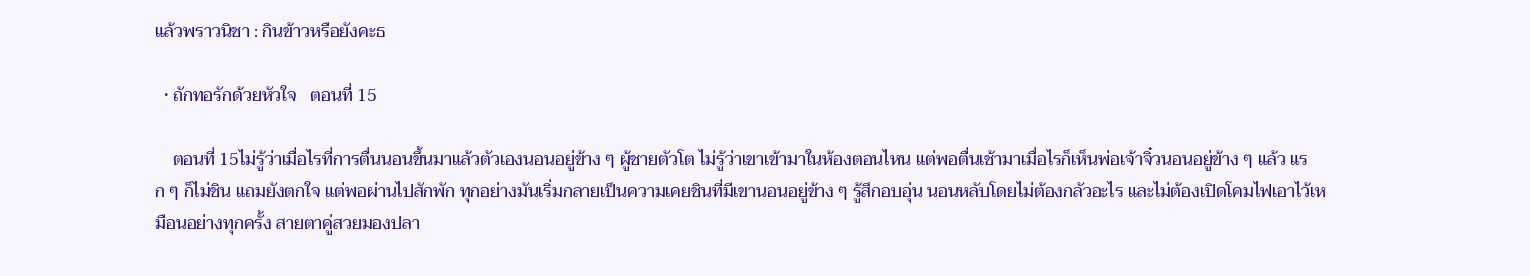แล้วพราวนิชา : กินข้าวหรือยังคะธ

  • ถักทอรักด้วยหัวใจ   ตอนที่ 15

    ตอนที่ 15ไม่รู้ว่าเมื่อไรที่การตื่นนอนขึ้นมาแล้วตัวเองนอนอยู่ข้าง ๆ ผู้ชายตัวโต ไม่รู้ว่าเขาเข้ามาในห้องตอนไหน แต่พอตื่นเช้ามาเมื่อไรก็เห็นพ่อเจ้าจิ๋วนอนอยู่ข้าง ๆ แล้ว แรก ๆ ก็ไม่ชิน แถมยังตกใจ แต่พอผ่านไปสักพัก ทุกอย่างมันเริ่มกลายเป็นความเคยชินที่มีเขานอนอยู่ข้าง ๆ รู้สึกอบอุ่น นอนหลับโดยไม่ต้องกลัวอะไร และไม่ต้องเปิดโคมไฟเอาไว้เหมือนอย่างทุกครั้ง สายตาคู่สวยมองปลา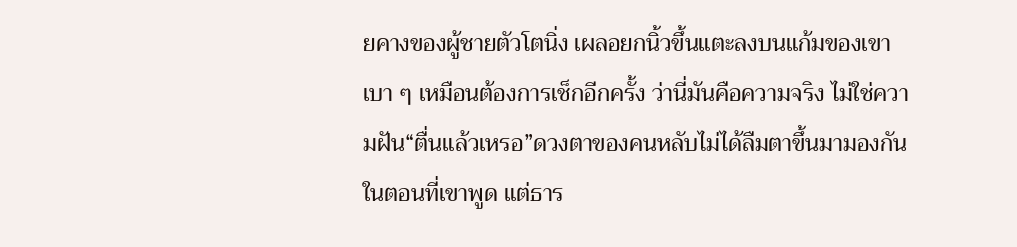ยคางของผู้ชายตัวโตนิ่ง เผลอยกนิ้วขึ้นแตะลงบนแก้มของเขาเบา ๆ เหมือนต้องการเช็กอีกครั้ง ว่านี่มันคือความจริง ไม่ใช่ความฝัน“ตื่นแล้วเหรอ”ดวงตาของคนหลับไม่ได้ลืมตาขึ้นมามองกันในตอนที่เขาพูด แต่ธาร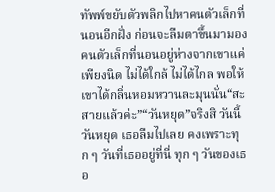ทัพพ์ขยับตัวพลิกไปหาคนตัวเล็กที่นอนอีกฝั่ง ก่อนจะลืมตาขึ้นมามองคนตัวเล็กที่นอนอยู่ห่างจากเขาแค่เพียงนิด ไม่ได้ใกล้ ไม่ได้ไกล พอให้เขาได้กลิ่นหอมหวานละมุนนั่น“สะ สายแล้วค่ะ”“วันหยุด”จริงสิ วันนี้วันหยุด เธอลืมไปเลย คงเพราะทุก ๆ วันที่เธออยู่ที่นี่ ทุก ๆ วันของเธอ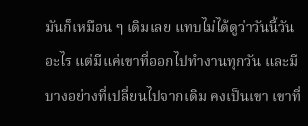มันก็เหมือน ๆ เดิมเลย แทบไม่ได้ดูว่าวันนี้วันอะไร แต่มีแค่เขาที่ออกไปทำงานทุกวัน และมีบางอย่างที่เปลี่ยนไปจากเดิม คงเป็นเขา เขาที่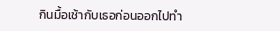กินมื้อเช้ากับเธอก่อนออกไปทำ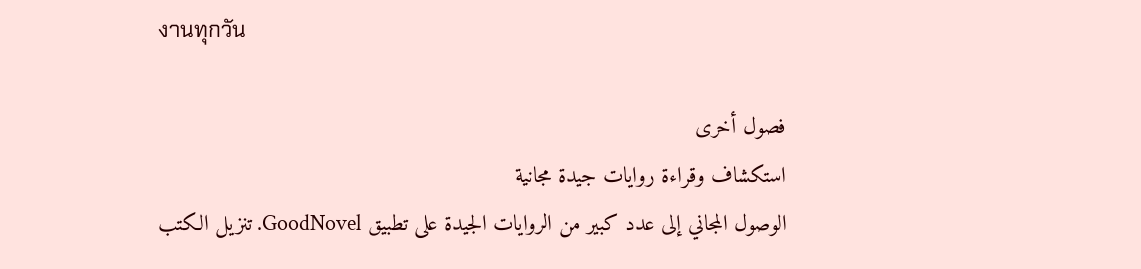งานทุกวัน

فصول أخرى
استكشاف وقراءة روايات جيدة مجانية
الوصول المجاني إلى عدد كبير من الروايات الجيدة على تطبيق GoodNovel. تنزيل الكتب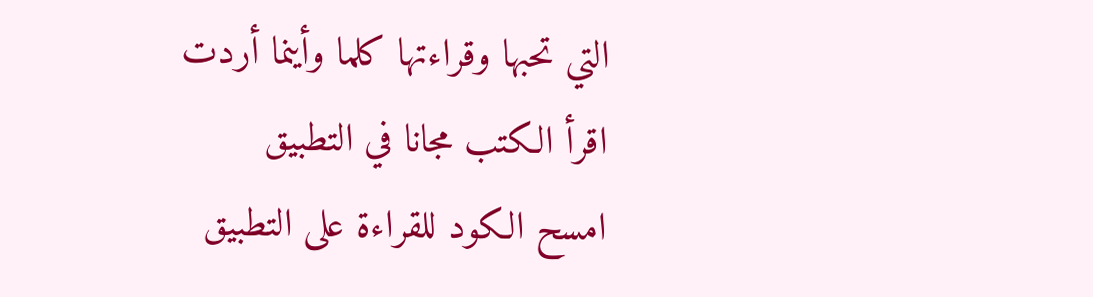التي تحبها وقراءتها كلما وأينما أردت
اقرأ الكتب مجانا في التطبيق
امسح الكود للقراءة على التطبيق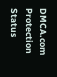DMCA.com Protection Status